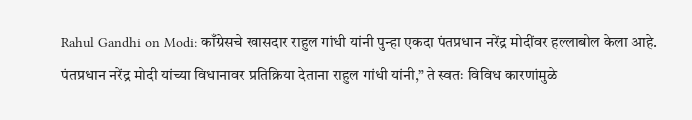Rahul Gandhi on Modi: काँग्रेसचे खासदार राहुल गांधी यांनी पुन्हा एकदा पंतप्रधान नरेंद्र मोदींवर हल्लाबोल केला आहे. पंतप्रधान नरेंद्र मोदी यांच्या विधानावर प्रतिक्रिया देताना राहुल गांधी यांनी,” ते स्वतः विविध कारणांमुळे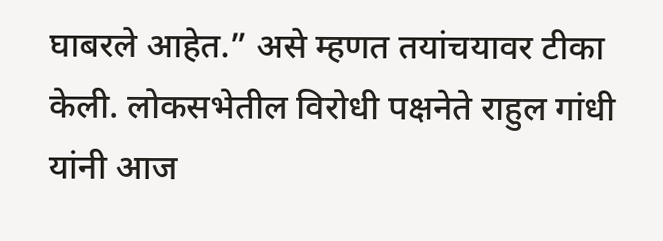घाबरले आहेत.” असे म्हणत तयांचयावर टीका केली. लोकसभेतील विरोधी पक्षनेते राहुल गांधी यांनी आज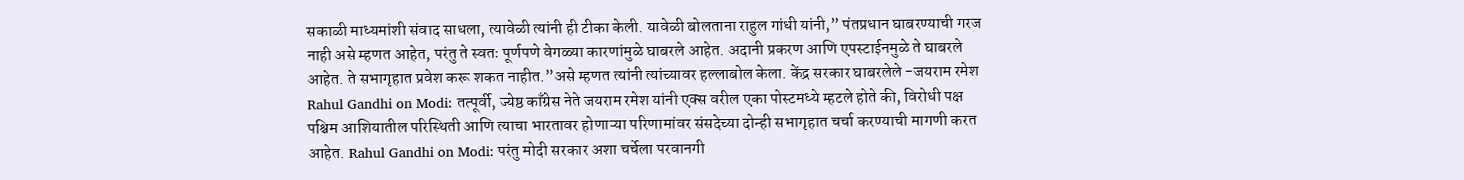सकाळी माध्यमांशी संवाद साधला, त्यावेळी त्यांनी ही टीका केली. यावेळी बोलताना राहुल गांधी यांनी,” पंतप्रधान घाबरण्याची गरज नाही असे म्हणत आहेत, परंतु ते स्वतः पूर्णपणे वेगळ्या कारणांमुळे घाबरले आहेत. अदानी प्रकरण आणि एपस्टाईनमुळे ते घाबरले आहेत. ते सभागृहात प्रवेश करू शकत नाहीत.”असे म्हणत त्यांनी त्यांच्यावर हल्लाबोल केला. केंद्र सरकार घाबरलेले -जयराम रमेश Rahul Gandhi on Modi: तत्पूर्वी, ज्येष्ठ काँग्रेस नेते जयराम रमेश यांनी एक्स वरील एका पोस्टमध्ये म्हटले होते की, विरोधी पक्ष पश्चिम आशियातील परिस्थिती आणि त्याचा भारतावर होणाऱ्या परिणामांवर संसदेच्या दोन्ही सभागृहात चर्चा करण्याची मागणी करत आहेत. Rahul Gandhi on Modi: परंतु मोदी सरकार अशा चर्चेला परवानगी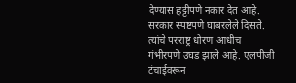देण्यास हट्टीपणे नकार देत आहे. सरकार स्पष्टपणे घाबरलेले दिसते. त्यांचे परराष्ट्र धोरण आधीच गंभीरपणे उघड झाले आहे. एलपीजी टंचाईवरून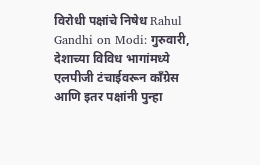विरोधी पक्षांचे निषेध Rahul Gandhi on Modi: गुरुवारी, देशाच्या विविध भागांमध्ये एलपीजी टंचाईवरून काँग्रेस आणि इतर पक्षांनी पुन्हा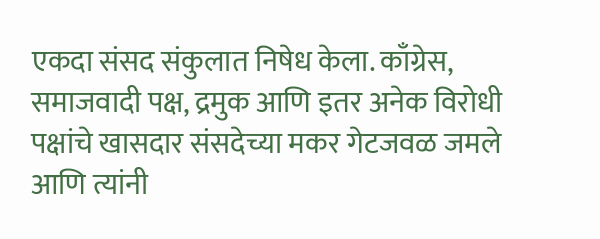एकदा संसद संकुलात निषेध केला. काँग्रेस, समाजवादी पक्ष, द्रमुक आणि इतर अनेक विरोधी पक्षांचे खासदार संसदेच्या मकर गेटजवळ जमले आणि त्यांनी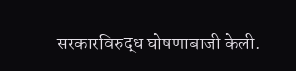सरकारविरुद्ध घोषणाबाजी केली.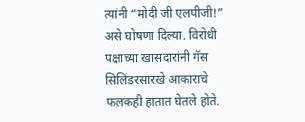त्यांनी “मोदी जी एलपीजी!” असे घोषणा दिल्या. विरोधी पक्षाच्या खासदारांनी गॅस सिलिंडरसारखे आकाराचे फलकही हातात घेतले होते.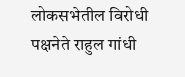लोकसभेतील विरोधी पक्षनेते राहुल गांधी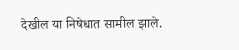देखील या निषेधात सामील झाले.